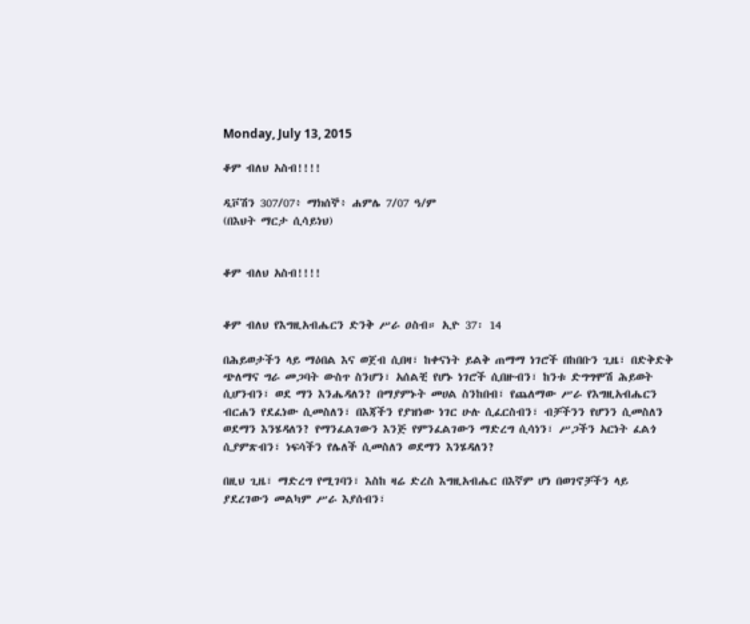Monday, July 13, 2015

ቆም ብለህ አስብ!!!!

ዲቮሽን 307/07፥ ማክሰኞ፥ ሐምሌ 7/07 ዓ/ም
(በእህት ማርታ ሲሳይነህ)


ቆም ብለህ አስብ!!!!


ቆም ብለህ የእግዚአብሔርን ድንቅ ሥራ ዐስብ። ኢዮ 37፡ 14

በሕይወታችን ላይ ማዕበል እና ወጀብ ሲበዛ፣ ከቀናነት ይልቅ ጠማማ ነገሮች በከበቡን ጊዜ፣ በድቅድቅ ጭለማና ግራ መጋባት ውስጥ ስንሆን፣ አሰልቺ የሆኑ ነገሮች ሲበዙብን፣ ከንቱ ድግግሞሽ ሕይወት ሲሆንብን፣ ወደ ማን እንሔዳለን? በማያምኑት መሀል ስንከበብ፣ የጨለማው ሥራ የእግዚአብሔርን ብርሐን የደፈነው ሲመስለን፣ በእጃችን የያዝነው ነገር ሁሉ ሲፈርስብን፣ ብቻችንን የሆንን ሲመስለን ወደማን እንሄዳለን? የማንፈልገውን እንጅ የምንፈልገውን ማድረግ ሲሳነን፣ ሥጋችን አርነት ፈልጎ ሲያምጽብን፣ ነፍሳችን የሌለች ሲመስለን ወደማን እንሄዳለን?

በዚህ ጊዜ፣ ማድረግ የሚገባን፣ እስከ ዛሬ ድረስ እግዚአብሔር በእኛም ሆነ በወገኖቻችን ላይ ያደረገውን መልካም ሥራ እያሰብን፣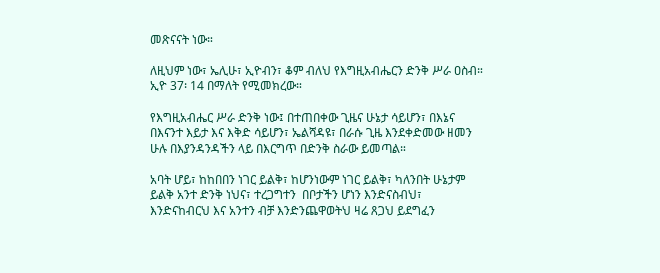መጽናናት ነው።

ለዚህም ነው፣ ኤሊሁ፣ ኢዮብን፣ ቆም ብለህ የእግዚአብሔርን ድንቅ ሥራ ዐስብ። ኢዮ 37፡ 14 በማለት የሚመክረው።

የእግዚአብሔር ሥራ ድንቅ ነው፤ በተጠበቀው ጊዜና ሁኔታ ሳይሆን፣ በእኔና በእናንተ እይታ እና እቅድ ሳይሆን፣ ኤልሻዳዩ፣ በራሱ ጊዜ እንደቀድመው ዘመን ሁሉ በእያንዳንዳችን ላይ በእርግጥ በድንቅ ስራው ይመጣል።

አባት ሆይ፣ ከከበበን ነገር ይልቅ፣ ከሆንነውም ነገር ይልቅ፣ ካለንበት ሁኔታም ይልቅ አንተ ድንቅ ነህና፣ ተረጋግተን  በቦታችን ሆነን እንድናስብህ፣ እንድናከብርህ እና አንተን ብቻ እንድንጨዋወትህ ዛሬ ጸጋህ ይደግፈን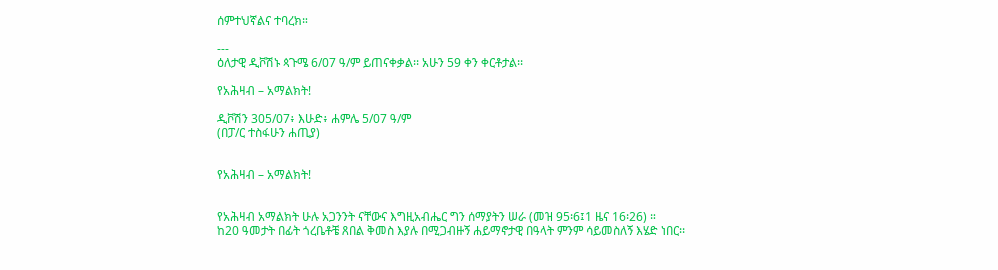ሰምተህኛልና ተባረክ።

---
ዕለታዊ ዲቮሽኑ ጳጉሜ 6/07 ዓ/ም ይጠናቀቃል፡፡ አሁን 59 ቀን ቀርቶታል፡፡

የአሕዛብ – አማልክት!

ዲቮሽን 305/07፥ እሁድ፥ ሐምሌ 5/07 ዓ/ም
(በፓ/ር ተስፋሁን ሐጢያ)


የአሕዛብ – አማልክት!


የአሕዛብ አማልክት ሁሉ አጋንንት ናቸውና እግዚአብሔር ግን ሰማያትን ሠራ (መዝ 95፡6፤1 ዜና 16፡26) ።
ከ20 ዓመታት በፊት ጎረቤቶቼ ጸበል ቅመስ እያሉ በሚጋብዙኝ ሐይማኖታዊ በዓላት ምንም ሳይመስለኝ እሄድ ነበር፡፡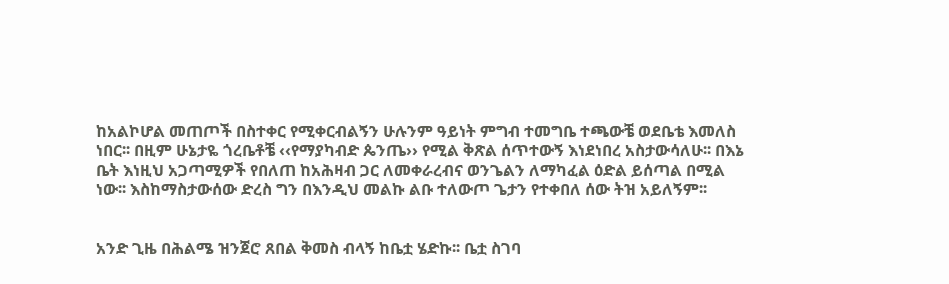ከአልኮሆል መጠጦች በስተቀር የሚቀርብልኝን ሁሉንም ዓይነት ምግብ ተመግቤ ተጫውቼ ወደቤቴ እመለስ ነበር፡፡ በዚም ሁኔታዬ ጎረቤቶቼ ‹‹የማያካብድ ጴንጤ›› የሚል ቅጽል ሰጥተውኝ እነደነበረ አስታውሳለሁ፡፡ በእኔ ቤት እነዚህ አጋጣሚዎች የበለጠ ከአሕዛብ ጋር ለመቀራረብና ወንጌልን ለማካፈል ዕድል ይሰጣል በሚል ነው፡፡ እስከማስታውሰው ድረስ ግን በእንዲህ መልኩ ልቡ ተለውጦ ጌታን የተቀበለ ሰው ትዝ አይለኝም፡፡


አንድ ጊዜ በሕልሜ ዝንጀሮ ጸበል ቅመስ ብላኝ ከቤቷ ሄድኩ፡፡ ቤቷ ስገባ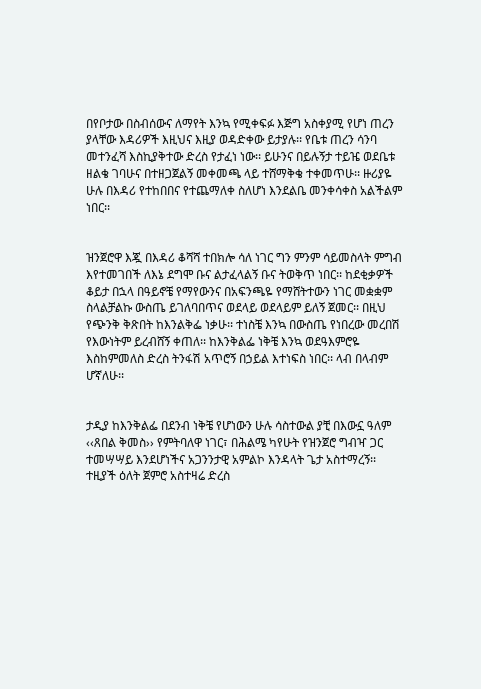በየቦታው በስብሰውና ለማየት እንኳ የሚቀፍፉ እጅግ አስቀያሚ የሆነ ጠረን ያላቸው እዳሪዎች እዚህና እዚያ ወዳድቀው ይታያሉ፡፡ የቤቱ ጠረን ሳንባ መተንፈሻ እስኪያቅተው ድረስ የታፈነ ነው፡፡ ይሁንና በይሉኝታ ተይዤ ወደቤቱ ዘልቄ ገባሁና በተዘጋጀልኝ መቀመጫ ላይ ተሸማቅቄ ተቀመጥሁ፡፡ ዙሪያዬ ሁሉ በእዳሪ የተከበበና የተጨማለቀ ስለሆነ እንደልቤ መንቀሳቀስ አልችልም ነበር፡፡


ዝንጀሮዋ እጇ በእዳሪ ቆሻሻ ተበክሎ ሳለ ነገር ግን ምንም ሳይመስላት ምግብ እየተመገበች ለእኔ ደግሞ ቡና ልታፈላልኝ ቡና ትወቅጥ ነበር፡፡ ከደቂቃዎች ቆይታ በኋላ በዓይኖቼ የማየውንና በአፍንጫዬ የማሸትተውን ነገር መቋቋም ስላልቻልኩ ውስጤ ይገለባበጥና ወደላይ ወደላይም ይለኝ ጀመር፡፡ በዚህ የጭንቅ ቅጽበት ከእንልቅፌ ነቃሁ፡፡ ተነስቼ እንኳ በውስጤ የነበረው መረበሽ የእውነትም ይረብሸኝ ቀጠለ፡፡ ከእንቅልፌ ነቅቼ እንኳ ወደዓእምሮዬ እስከምመለስ ድረስ ትንፋሽ አጥሮኝ በኃይል እተነፍስ ነበር፡፡ ላብ በላብም ሆኛለሁ፡፡


ታዲያ ከእንቅልፌ በደንብ ነቅቼ የሆነውን ሁሉ ሳስተውል ያቺ በእውኗ ዓለም ‹‹ጸበል ቅመስ›› የምትባለዋ ነገር፣ በሕልሜ ካየሁት የዝንጀሮ ግብዣ ጋር ተመሣሣይ እንደሆነችና አጋንንታዊ አምልኮ እንዳላት ጌታ አስተማረኝ፡፡ ተዚያች ዕለት ጀምሮ አስተዛሬ ድረስ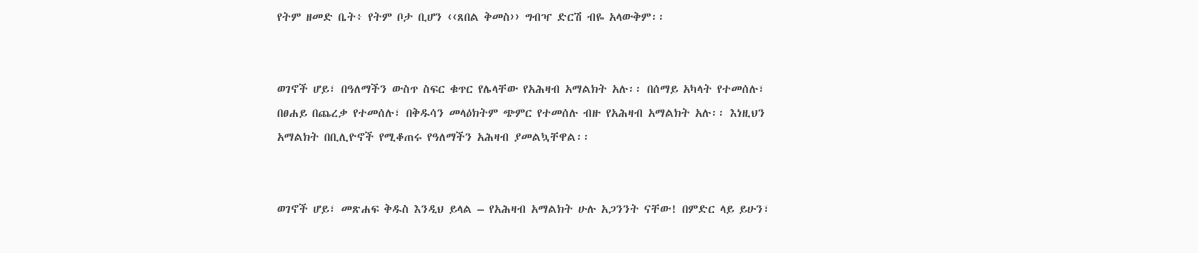የትም ዘመድ ቤት፥ የትም ቦታ ቢሆን ‹‹ጸበል ቅመስ›› ግብዣ ድርሽ ብዬ አላውቅም፡፡


ወገኖች ሆይ፣ በዓለማችን ውስጥ ስፍር ቁጥር የሌላቸው የአሕዛብ አማልክት አሉ፡፡ በሰማይ አካላት የተመሰሉ፣ በፀሐይ በጨረቃ የተመሰሉ፣ በቅዱሳን መላዕክትም ጭምር የተመሰሉ ብዙ የአሕዛብ አማልክት አሉ፡፡ እነዚህን አማልክት በቢሊዮኖች የሚቆጠሩ የዓለማችን አሕዛብ ያመልኳቸዋል፡፡


ወገኖች ሆይ፣ መጽሐፍ ቅዱስ እንዲህ ይላል – የአሕዛብ አማልክት ሁሉ አጋንንት ናቸው! በምድር ላይ ይሁን፣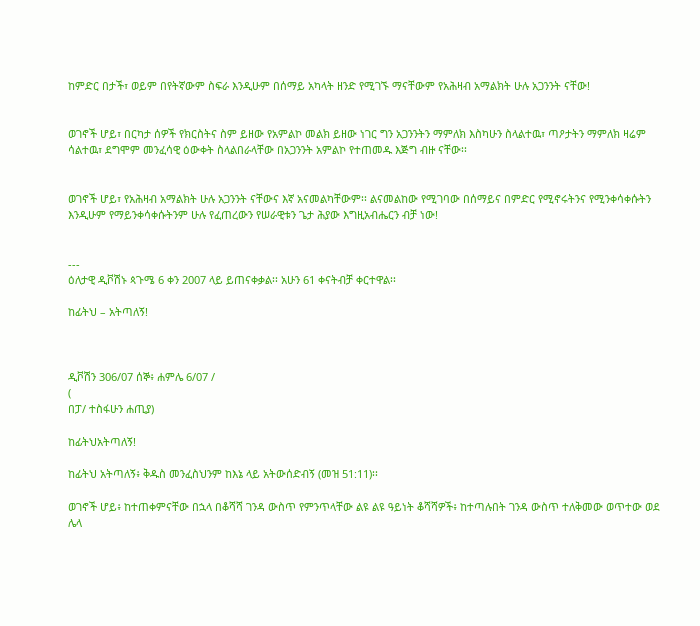ከምድር በታች፣ ወይም በየትኛውም ስፍራ እንዲሁም በሰማይ አካላት ዘንድ የሚገኙ ማናቸውም የአሕዛብ አማልክት ሁሉ አጋንንት ናቸው!


ወገኖች ሆይ፣ በርካታ ሰዎች የክርስትና ስም ይዘው የአምልኮ መልክ ይዘው ነገር ግን አጋንንትን ማምለክ እስካሁን ስላልተዉ፣ ጣዖታትን ማምለክ ዛሬም ሳልተዉ፣ ደግሞም መንፈሳዊ ዕውቀት ስላልበራላቸው በአጋንንት አምልኮ የተጠመዱ እጅግ ብዙ ናቸው፡፡


ወገኖች ሆይ፣ የአሕዛብ አማልክት ሁሉ አጋንንት ናቸውና እኛ አናመልካቸውም፡፡ ልናመልከው የሚገባው በሰማይና በምድር የሚኖሩትንና የሚንቀሳቀሱትን እንዲሁም የማይንቀሳቀሱትንም ሁሉ የፈጠረውን የሠራዊቱን ጌታ ሕያው እግዚአብሔርን ብቻ ነው!


---
ዕለታዊ ዲቮሽኑ ጳጉሜ 6 ቀን 2007 ላይ ይጠናቀቃል፡፡ አሁን 61 ቀናትብቻ ቀርተዋል፡፡

ከፊትህ – አትጣለኝ!



ዲቮሽን 306/07 ሰኞ፥ ሐምሌ 6/07 /
(
በፓ/ ተስፋሁን ሐጢያ)

ከፊትህአትጣለኝ!

ከፊትህ አትጣለኝ፥ ቅዱስ መንፈስህንም ከእኔ ላይ አትውሰድብኝ (መዝ 51:11)፡፡

ወገኖች ሆይ፥ ከተጠቀምናቸው በኋላ በቆሻሻ ገንዳ ውስጥ የምንጥላቸው ልዩ ልዩ ዓይነት ቆሻሻዎች፥ ከተጣሉበት ገንዳ ውስጥ ተለቅመው ወጥተው ወደ ሌላ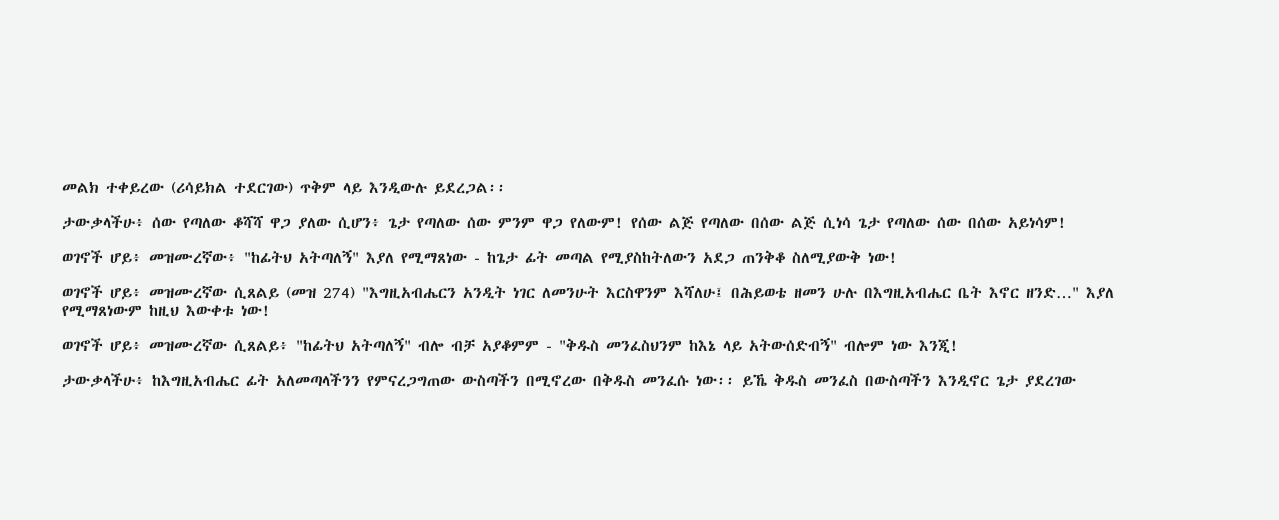መልክ ተቀይረው (ሪሳይክል ተደርገው) ጥቅም ላይ እንዲውሉ ይደረጋል፡፡

ታውቃላችሁ፥ ሰው የጣለው ቆሻሻ ዋጋ ያለው ሲሆን፥ ጌታ የጣለው ሰው ምንም ዋጋ የለውም! የሰው ልጅ የጣለው በሰው ልጅ ሲነሳ ጌታ የጣለው ሰው በሰው አይነሳም!

ወገኖች ሆይ፥ መዝሙረኛው፥ "ከፊትህ አትጣለኝ" እያለ የሚማጸነው - ከጌታ ፊት መጣል የሚያስከትለውን አደጋ ጠንቅቆ ስለሚያውቅ ነው!

ወገኖች ሆይ፥ መዝሙረኛው ሲጸልይ (መዝ 274) "እግዚአብሔርን አንዲት ነገር ለመንሁት እርስዋንም እሻለሁ፤ በሕይወቴ ዘመን ሁሉ በእግዚአብሔር ቤት እኖር ዘንድ…" እያለ የሚማጸነውም ከዚህ እውቀቱ ነው!

ወገኖች ሆይ፥ መዝሙረኛው ሲጸልይ፥ "ከፊትህ አትጣለኝ" ብሎ ብቻ አያቆምም - "ቅዱስ መንፈስህንም ከእኔ ላይ አትውሰድብኝ" ብሎም ነው እንጂ!

ታውቃላችሁ፥ ከእግዚአብሔር ፊት አለመጣላችንን የምናረጋግጠው ውስጣችን በሚኖረው በቅዱስ መንፈሱ ነው፡፡ ይኼ ቅዱስ መንፈስ በውስጣችን እንዲኖር ጌታ ያደረገው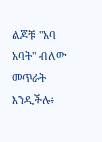ልጆቹ "አባ አባት" ብለው መጥራት እንዲችሉ፥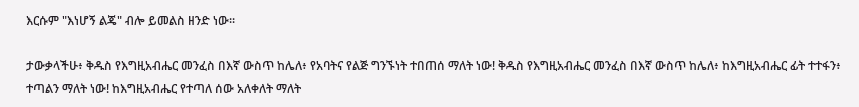እርሱም "እነሆኝ ልጄ" ብሎ ይመልስ ዘንድ ነው፡፡

ታውቃላችሁ፥ ቅዱስ የእግዚአብሔር መንፈስ በእኛ ውስጥ ከሌለ፥ የአባትና የልጅ ግንኙነት ተበጠሰ ማለት ነው! ቅዱስ የእግዚአብሔር መንፈስ በእኛ ውስጥ ከሌለ፥ ከእግዚአብሔር ፊት ተተፋን፥ ተጣልን ማለት ነው! ከእግዚአብሔር የተጣለ ሰው አለቀለት ማለት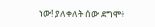ነው! ያለቀለት ሰው ደግሞ፥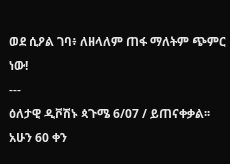ወደ ሲዖል ገባ፥ ለዘላለም ጠፋ ማለትም ጭምር ነው!
---
ዕለታዊ ዲቮሽኑ ጳጉሜ 6/07 / ይጠናቀቃል፡፡ አሁን 60 ቀን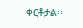ቀርቶታል፡፡